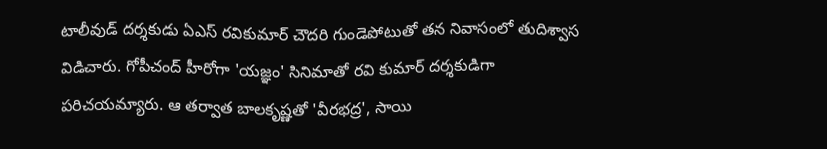టాలీవుడ్ దర్శకుడు ఏఎస్ రవికుమార్ చౌదరి గుండెపోటుతో తన నివాసంలో తుదిశ్వాస విడిచారు. గోపీచంద్ హీరోగా 'యజ్ఞం' సినిమాతో రవి కుమార్ దర్శకుడిగా పరిచయమ్యారు. ఆ తర్వాత బాలకృష్ణతో 'వీరభద్ర', సాయి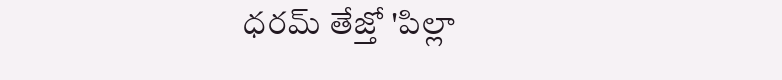ధరమ్ తేజ్తో 'పిల్లా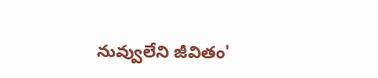నువ్వులేని జీవితం'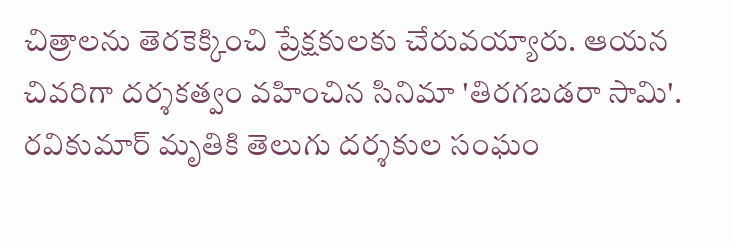చిత్రాలను తెరకెక్కించి ప్రేక్షకులకు చేరువయ్యారు. ఆయన చివరిగా దర్శకత్వం వహించిన సినిమా 'తిరగబడరా సామి'. రవికుమార్ మృతికి తెలుగు దర్శకుల సంఘం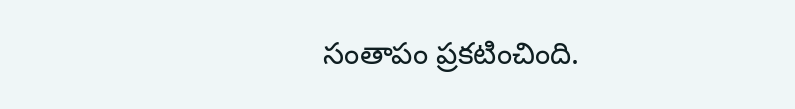సంతాపం ప్రకటించింది.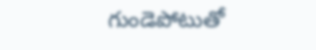గుండెపోటుతో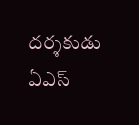దర్శకుడు ఏఎస్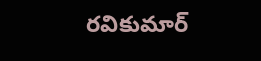రవికుమార్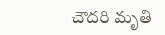చౌదరి మృతి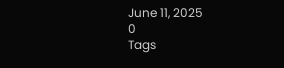June 11, 2025
0
Tags